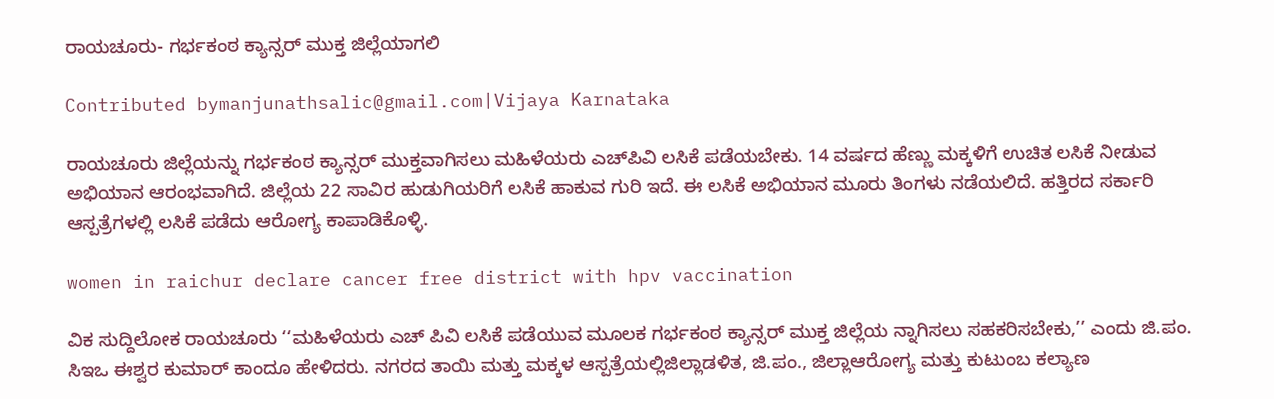ರಾಯಚೂರು- ಗರ್ಭಕಂಠ ಕ್ಯಾನ್ಸರ್ ಮುಕ್ತ ಜಿಲ್ಲೆಯಾಗಲಿ

Contributed bymanjunathsalic@gmail.com|Vijaya Karnataka

ರಾಯಚೂರು ಜಿಲ್ಲೆಯನ್ನು ಗರ್ಭಕಂಠ ಕ್ಯಾನ್ಸರ್ ಮುಕ್ತವಾಗಿಸಲು ಮಹಿಳೆಯರು ಎಚ್‌ಪಿವಿ ಲಸಿಕೆ ಪಡೆಯಬೇಕು. 14 ವರ್ಷದ ಹೆಣ್ಣು ಮಕ್ಕಳಿಗೆ ಉಚಿತ ಲಸಿಕೆ ನೀಡುವ ಅಭಿಯಾನ ಆರಂಭವಾಗಿದೆ. ಜಿಲ್ಲೆಯ 22 ಸಾವಿರ ಹುಡುಗಿಯರಿಗೆ ಲಸಿಕೆ ಹಾಕುವ ಗುರಿ ಇದೆ. ಈ ಲಸಿಕೆ ಅಭಿಯಾನ ಮೂರು ತಿಂಗಳು ನಡೆಯಲಿದೆ. ಹತ್ತಿರದ ಸರ್ಕಾರಿ ಆಸ್ಪತ್ರೆಗಳಲ್ಲಿ ಲಸಿಕೆ ಪಡೆದು ಆರೋಗ್ಯ ಕಾಪಾಡಿಕೊಳ್ಳಿ.

women in raichur declare cancer free district with hpv vaccination

ವಿಕ ಸುದ್ದಿಲೋಕ ರಾಯಚೂರು ‘‘ಮಹಿಳೆಯರು ಎಚ್ ಪಿವಿ ಲಸಿಕೆ ಪಡೆಯುವ ಮೂಲಕ ಗರ್ಭಕಂಠ ಕ್ಯಾನ್ಸರ್ ಮುಕ್ತ ಜಿಲ್ಲೆಯ ನ್ನಾಗಿಸಲು ಸಹಕರಿಸಬೇಕು,’’ ಎಂದು ಜಿ.ಪಂ. ಸಿಇಒ ಈಶ್ವರ ಕುಮಾರ್ ಕಾಂದೂ ಹೇಳಿದರು. ನಗರದ ತಾಯಿ ಮತ್ತು ಮಕ್ಕಳ ಆಸ್ಪತ್ರೆಯಲ್ಲಿಜಿಲ್ಲಾಡಳಿತ, ಜಿ.ಪಂ., ಜಿಲ್ಲಾಆರೋಗ್ಯ ಮತ್ತು ಕುಟುಂಬ ಕಲ್ಯಾಣ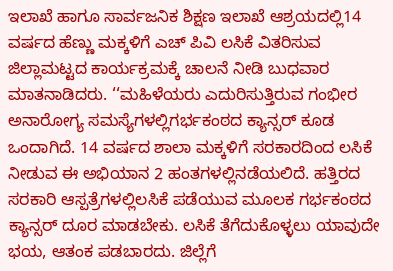ಇಲಾಖೆ ಹಾಗೂ ಸಾರ್ವಜನಿಕ ಶಿಕ್ಷಣ ಇಲಾಖೆ ಆಶ್ರಯದಲ್ಲಿ14 ವರ್ಷದ ಹೆಣ್ಣು ಮಕ್ಕಳಿಗೆ ಎಚ್ ಪಿವಿ ಲಸಿಕೆ ವಿತರಿಸುವ ಜಿಲ್ಲಾಮಟ್ಟದ ಕಾರ್ಯಕ್ರಮಕ್ಕೆ ಚಾಲನೆ ನೀಡಿ ಬುಧವಾರ ಮಾತನಾಡಿದರು. ‘‘ಮಹಿಳೆಯರು ಎದುರಿಸುತ್ತಿರುವ ಗಂಭೀರ ಅನಾರೋಗ್ಯ ಸಮಸ್ಯೆಗಳಲ್ಲಿಗರ್ಭಕಂಠದ ಕ್ಯಾನ್ಸರ್ ಕೂಡ ಒಂದಾಗಿದೆ. 14 ವರ್ಷದ ಶಾಲಾ ಮಕ್ಕಳಿಗೆ ಸರಕಾರದಿಂದ ಲಸಿಕೆ ನೀಡುವ ಈ ಅಭಿಯಾನ 2 ಹಂತಗಳಲ್ಲಿನಡೆಯಲಿದೆ. ಹತ್ತಿರದ ಸರಕಾರಿ ಆಸ್ಪತ್ರೆಗಳಲ್ಲಿಲಸಿಕೆ ಪಡೆಯುವ ಮೂಲಕ ಗರ್ಭಕಂಠದ ಕ್ಯಾನ್ಸರ್ ದೂರ ಮಾಡಬೇಕು. ಲಸಿಕೆ ತೆಗೆದುಕೊಳ್ಳಲು ಯಾವುದೇ ಭಯ, ಆತಂಕ ಪಡಬಾರದು. ಜಿಲ್ಲೆಗೆ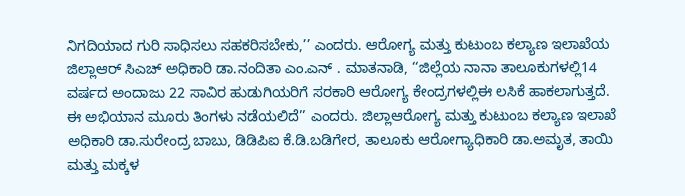ನಿಗದಿಯಾದ ಗುರಿ ಸಾಧಿಸಲು ಸಹಕರಿಸಬೇಕು,’’ ಎಂದರು. ಆರೋಗ್ಯ ಮತ್ತು ಕುಟುಂಬ ಕಲ್ಯಾಣ ಇಲಾಖೆಯ ಜಿಲ್ಲಾಆರ್ ಸಿಎಚ್ ಅಧಿಕಾರಿ ಡಾ.ನಂದಿತಾ ಎಂ.ಎನ್ . ಮಾತನಾಡಿ, ‘‘ಜಿಲ್ಲೆಯ ನಾನಾ ತಾಲೂಕುಗಳಲ್ಲಿ14 ವರ್ಷದ ಅಂದಾಜು 22 ಸಾವಿರ ಹುಡುಗಿಯರಿಗೆ ಸರಕಾರಿ ಆರೋಗ್ಯ ಕೇಂದ್ರಗಳಲ್ಲಿಈ ಲಸಿಕೆ ಹಾಕಲಾಗುತ್ತದೆ. ಈ ಅಭಿಯಾನ ಮೂರು ತಿಂಗಳು ನಡೆಯಲಿದೆ’’ ಎಂದರು. ಜಿಲ್ಲಾಆರೋಗ್ಯ ಮತ್ತು ಕುಟುಂಬ ಕಲ್ಯಾಣ ಇಲಾಖೆ ಅಧಿಕಾರಿ ಡಾ.ಸುರೇಂದ್ರ ಬಾಬು, ಡಿಡಿಪಿಐ ಕೆ.ಡಿ.ಬಡಿಗೇರ, ತಾಲೂಕು ಆರೋಗ್ಯಾಧಿಕಾರಿ ಡಾ.ಅಮೃತ, ತಾಯಿ ಮತ್ತು ಮಕ್ಕಳ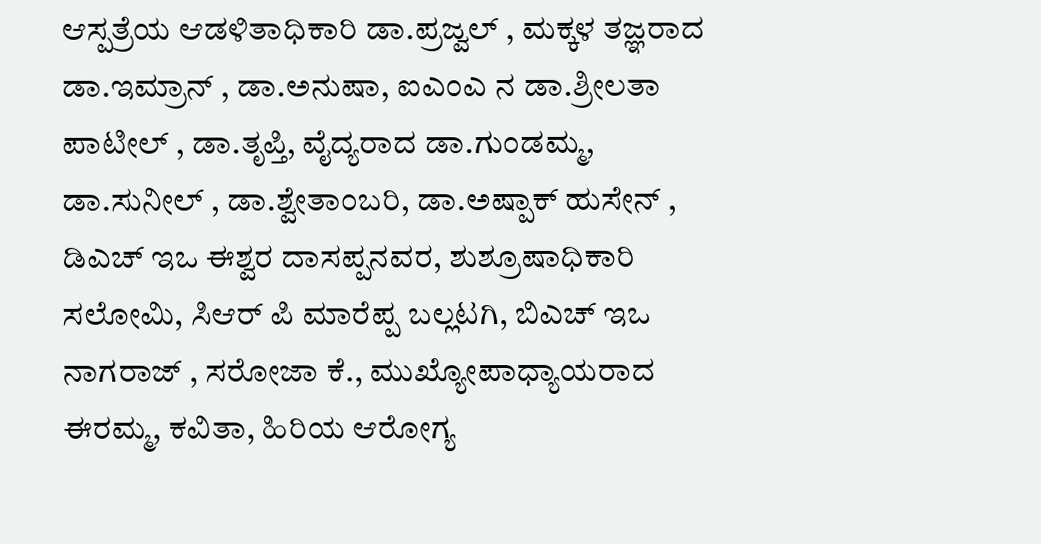ಆಸ್ಪತ್ರೆಯ ಆಡಳಿತಾಧಿಕಾರಿ ಡಾ.ಪ್ರಜ್ವಲ್ , ಮಕ್ಕಳ ತಜ್ಞರಾದ ಡಾ.ಇಮ್ರಾನ್ , ಡಾ.ಅನುಷಾ, ಐಎಂಎ ನ ಡಾ.ಶ್ರೀಲತಾ ಪಾಟೀಲ್ , ಡಾ.ತೃಪ್ತಿ, ವೈದ್ಯರಾದ ಡಾ.ಗುಂಡಮ್ಮ, ಡಾ.ಸುನೀಲ್ , ಡಾ.ಶ್ವೇತಾಂಬರಿ, ಡಾ.ಅಷ್ಪಾಕ್ ಹುಸೇನ್ , ಡಿಎಚ್ ಇಒ ಈಶ್ವರ ದಾಸಪ್ಪನವರ, ಶುಶ್ರೂಷಾಧಿಕಾರಿ ಸಲೋಮಿ, ಸಿಆರ್ ಪಿ ಮಾರೆಪ್ಪ ಬಲ್ಲಟಗಿ, ಬಿಎಚ್ ಇಒ ನಾಗರಾಜ್ , ಸರೋಜಾ ಕೆ., ಮುಖ್ಯೋಪಾಧ್ಯಾಯರಾದ ಈರಮ್ಮ, ಕವಿತಾ, ಹಿರಿಯ ಆರೋಗ್ಯ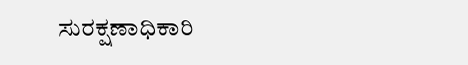ಸುರಕ್ಷಣಾಧಿಕಾರಿ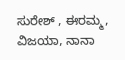ಸುರೇಶ್ , ಈರಮ್ಮ, ವಿಜಯಾ, ನಾನಾ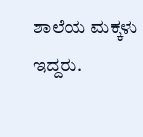ಶಾಲೆಯ ಮಕ್ಕಳು ಇದ್ದರು.